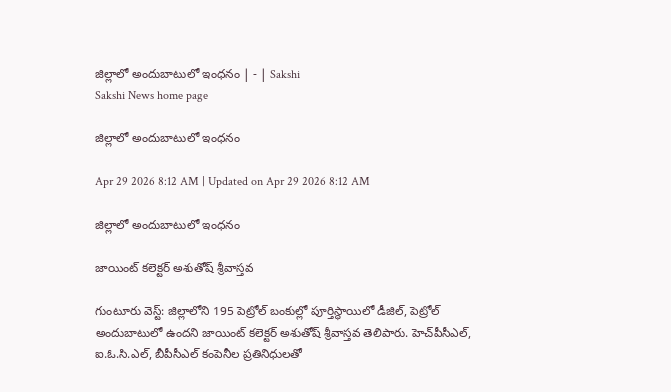జిల్లాలో అందుబాటులో ఇంధనం | - | Sakshi
Sakshi News home page

జిల్లాలో అందుబాటులో ఇంధనం

Apr 29 2026 8:12 AM | Updated on Apr 29 2026 8:12 AM

జిల్లాలో అందుబాటులో ఇంధనం

జాయింట్‌ కలెక్టర్‌ అశుతోష్‌ శ్రీవాస్తవ

గుంటూరు వెస్ట్‌: జిల్లాలోని 195 పెట్రోల్‌ బంకుల్లో పూర్తిస్థాయిలో డీజిల్‌, పెట్రోల్‌ అందుబాటులో ఉందని జాయింట్‌ కలెక్టర్‌ అశుతోష్‌ శ్రీవాస్తవ తెలిపారు. హెచ్‌పీసీఎల్‌, ఐ.ఓ.సి.ఎల్‌, బీపీసీఎల్‌ కంపెనీల ప్రతినిధులతో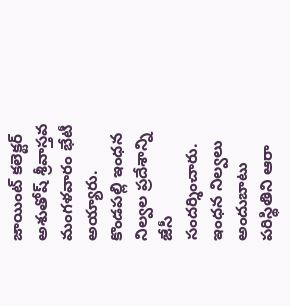జాయింట్‌ కలెక్టర్‌ అశుతోష్‌ శ్రీవాస్తవ మంగళవారం భేటీ అయ్యారు. కొండపల్లి ఇంధన నిల్వల ప్రదేశాన్ని జేసీ సందర్శించారు. ఇంధన నిల్వలు అందుబాటు పరిస్థితిని ఆరా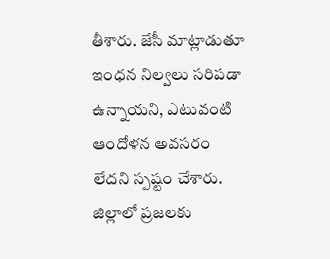తీశారు. జేసీ మాట్లాడుతూ ఇంధన నిల్వలు సరిపడా ఉన్నాయని, ఎటువంటి ఆందోళన అవసరం లేదని స్పష్టం చేశారు. జిల్లాలో ప్రజలకు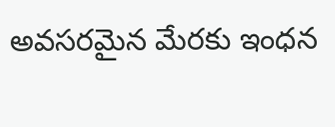అవసరమైన మేరకు ఇంధన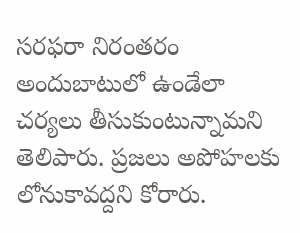సరఫరా నిరంతరం అందుబాటులో ఉండేలా చర్యలు తీసుకుంటున్నామని తెలిపారు. ప్రజలు అపోహలకు లోనుకావద్దని కోరారు.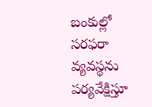బంకుల్లో సరఫరా వ్యవస్థను పర్యవేక్షిస్తూ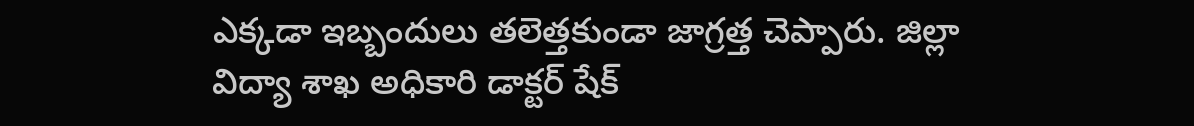ఎక్కడా ఇబ్బందులు తలెత్తకుండా జాగ్రత్త చెప్పారు. జిల్లా విద్యా శాఖ అధికారి డాక్టర్‌ షేక్‌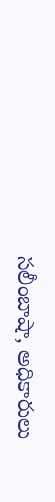సలీంబాషా, అధికారులు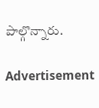పాల్గొన్నారు.

Advertisement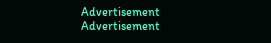Advertisement
Advertisement